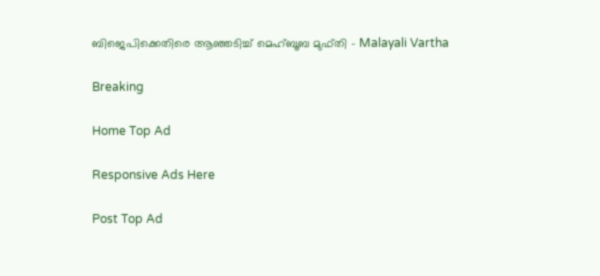ബിജെപിക്കെതിരെ ആഞ്ഞടിച്ച് മെഹ്ബൂബ മുഫ്തി - Malayali Vartha

Breaking

Home Top Ad

Responsive Ads Here

Post Top Ad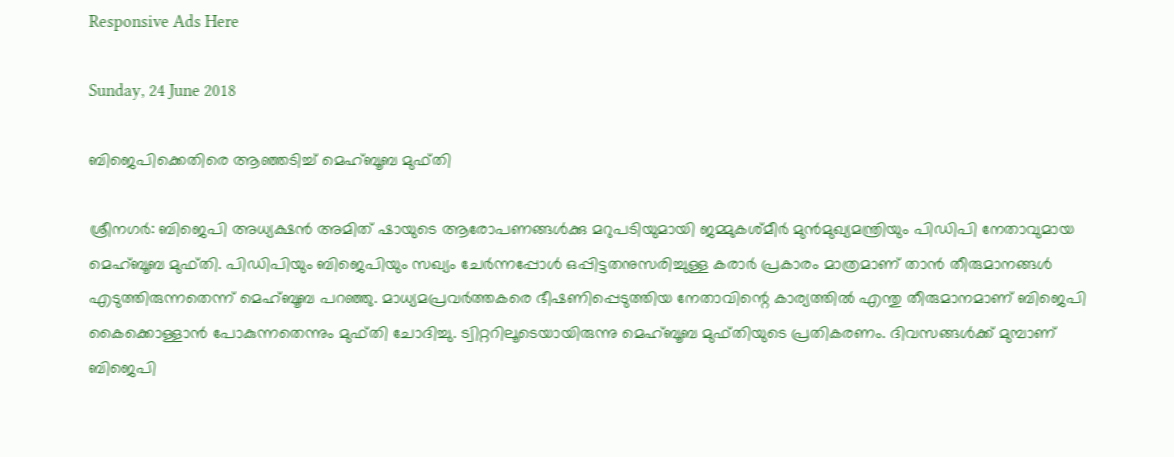Responsive Ads Here

Sunday, 24 June 2018

ബിജെപിക്കെതിരെ ആഞ്ഞടിച്ച് മെഹ്ബൂബ മുഫ്തി

ശ്രീനഗർ: ബിജെപി അധ്യക്ഷൻ അമിത് ഷായുടെ ആരോപണങ്ങൾക്കു മറുപടിയുമായി ജമ്മുകശ്മീർ മുൻമുഖ്യമന്ത്രിയും പിഡിപി നേതാവുമായ മെഹ്ബൂബ മുഫ്തി. പിഡിപിയും ബിജെപിയും സഖ്യം ചേർന്നപ്പോൾ ഒപ്പിട്ടതനുസരിച്ചുള്ള കരാർ പ്രകാരം മാത്രമാണ് താൻ തീരുമാനങ്ങൾ എടുത്തിരുന്നതെന്ന് മെഹ്ബൂബ പറഞ്ഞു. മാധ്യമപ്രവർത്തകരെ ഭീഷണിപ്പെടുത്തിയ നേതാവിന്റെ കാര്യത്തിൽ എന്തു തീരുമാനമാണ് ബിജെപി കൈക്കൊള്ളാൻ പോകുന്നതെന്നും മുഫ്തി ചോദിച്ചു. ട്വിറ്ററിലൂടെയായിരുന്നു മെഹ്ബൂബ മുഫ്തിയുടെ പ്രതികരണം. ദിവസങ്ങൾക്ക് മുമ്പാണ് ബിജെപി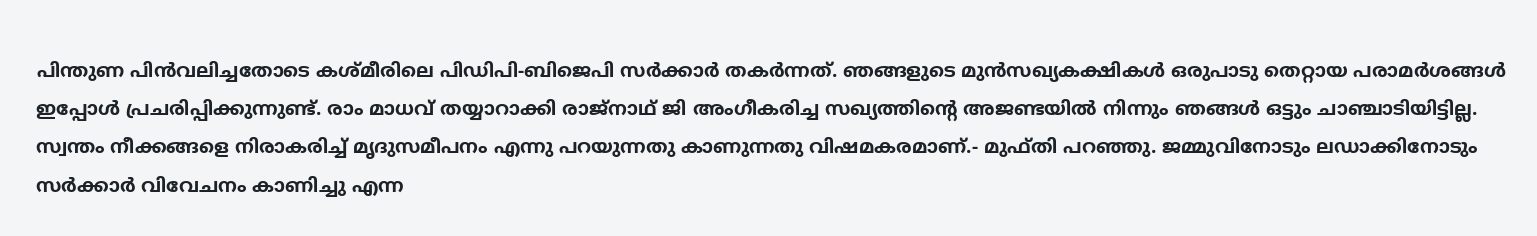പിന്തുണ പിൻവലിച്ചതോടെ കശ്മീരിലെ പിഡിപി-ബിജെപി സർക്കാർ തകർന്നത്. ഞങ്ങളുടെ മുൻസഖ്യകക്ഷികൾ ഒരുപാടു തെറ്റായ പരാമർശങ്ങൾ ഇപ്പോൾ പ്രചരിപ്പിക്കുന്നുണ്ട്. രാം മാധവ് തയ്യാറാക്കി രാജ്നാഥ് ജി അംഗീകരിച്ച സഖ്യത്തിന്റെ അജണ്ടയിൽ നിന്നും ഞങ്ങൾ ഒട്ടും ചാഞ്ചാടിയിട്ടില്ല. സ്വന്തം നീക്കങ്ങളെ നിരാകരിച്ച് മൃദുസമീപനം എന്നു പറയുന്നതു കാണുന്നതു വിഷമകരമാണ്.- മുഫ്തി പറഞ്ഞു. ജമ്മുവിനോടും ലഡാക്കിനോടും സർക്കാർ വിവേചനം കാണിച്ചു എന്ന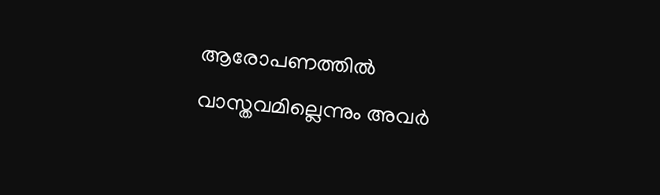ആരോപണത്തിൽ വാസ്തവമില്ലെന്നും അവർ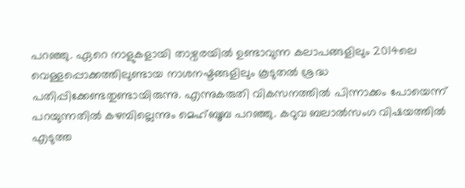പറഞ്ഞു. ഏറെ നാളുകളായി താഴ്വരയിൽ ഉണ്ടാവുന്ന കലാപങ്ങളിലും 2014ലെ വെള്ളപ്പൊക്കത്തിലുണ്ടായ നാശനഷ്ടങ്ങളിലും കൂടുതൽ ശ്രദ്ധ പതിപ്പിക്കേണ്ടതുണ്ടായിരുന്നു. എന്നുകരുതി വികസനത്തിൽ പിന്നാക്കം പോയെന്ന് പറയുന്നതിൽ കഴമ്പില്ലെന്നും മെഹ്ബൂബ പറഞ്ഞു. കഠുവ ബലാൽസംഗ വിഷയത്തിൽ എടുത്ത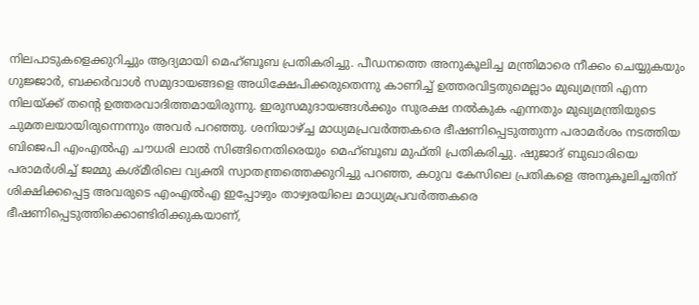നിലപാടുകളെക്കുറിച്ചും ആദ്യമായി മെഹ്ബൂബ പ്രതികരിച്ചു. പീഡനത്തെ അനുകൂലിച്ച മന്ത്രിമാരെ നീക്കം ചെയ്യുകയും ഗുജ്ജാർ, ബക്കർവാൾ സമുദായങ്ങളെ അധിക്ഷേപിക്കരുതെന്നു കാണിച്ച് ഉത്തരവിട്ടതുമെല്ലാം മുഖ്യമന്ത്രി എന്ന നിലയ്ക്ക് തന്റെ ഉത്തരവാദിത്തമായിരുന്നു. ഇരുസമുദായങ്ങൾക്കും സുരക്ഷ നൽകുക എന്നതും മുഖ്യമന്ത്രിയുടെ ചുമതലയായിരുന്നെന്നും അവർ പറഞ്ഞു. ശനിയാഴ്ച്ച മാധ്യമപ്രവർത്തകരെ ഭീഷണിപ്പെടുത്തുന്ന പരാമർശം നടത്തിയ ബിജെപി എംഎൽഎ ചൗധരി ലാൽ സിങ്ങിനെതിരെയും മെഹ്ബൂബ മുഫ്തി പ്രതികരിച്ചു. ഷുജാദ് ബുഖാരിയെ പരാമർശിച്ച് ജമ്മു കശ്മീരിലെ വ്യക്തി സ്വാതന്ത്രത്തെക്കുറിച്ചു പറഞ്ഞ, കഠുവ കേസിലെ പ്രതികളെ അനുകൂലിച്ചതിന് ശിക്ഷിക്കപ്പെട്ട അവരുടെ എംഎൽഎ ഇപ്പോഴും താഴ്വരയിലെ മാധ്യമപ്രവർത്തകരെ ഭീഷണിപ്പെടുത്തിക്കൊണ്ടിരിക്കുകയാണ്,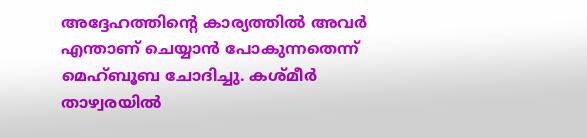അദ്ദേഹത്തിന്റെ കാര്യത്തിൽ അവർ എന്താണ് ചെയ്യാൻ പോകുന്നതെന്ന് മെഹ്ബൂബ ചോദിച്ചു. കശ്മീർ താഴ്വരയിൽ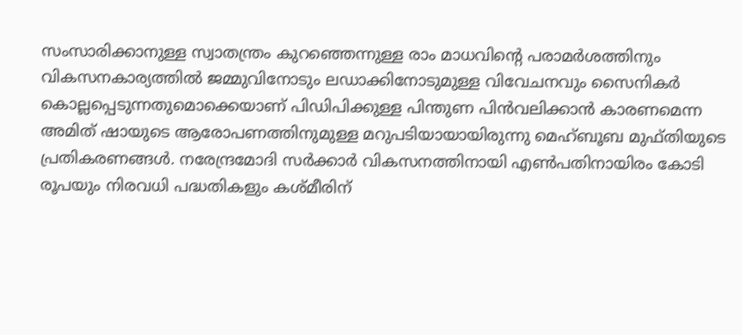സംസാരിക്കാനുള്ള സ്വാതന്ത്രം കുറഞ്ഞെന്നുള്ള രാം മാധവിന്റെ പരാമർശത്തിനും വികസനകാര്യത്തിൽ ജമ്മുവിനോടും ലഡാക്കിനോടുമുള്ള വിവേചനവും സൈനികർ കൊല്ലപ്പെടുന്നതുമൊക്കെയാണ് പിഡിപിക്കുള്ള പിന്തുണ പിൻവലിക്കാൻ കാരണമെന്ന അമിത് ഷായുടെ ആരോപണത്തിനുമുള്ള മറുപടിയായായിരുന്നു മെഹ്ബൂബ മുഫ്തിയുടെ പ്രതികരണങ്ങൾ. നരേന്ദ്രമോദി സർക്കാർ വികസനത്തിനായി എൺപതിനായിരം കോടി രൂപയും നിരവധി പദ്ധതികളും കശ്മീരിന്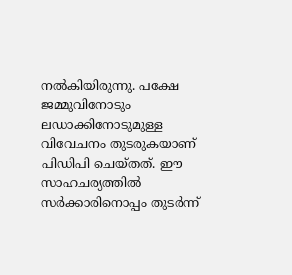നൽകിയിരുന്നു. പക്ഷേ ജമ്മുവിനോടും ലഡാക്കിനോടുമുള്ള വിവേചനം തുടരുകയാണ് പിഡിപി ചെയ്തത്. ഈ സാഹചര്യത്തിൽ സർക്കാരിനൊപ്പം തുടർന്ന്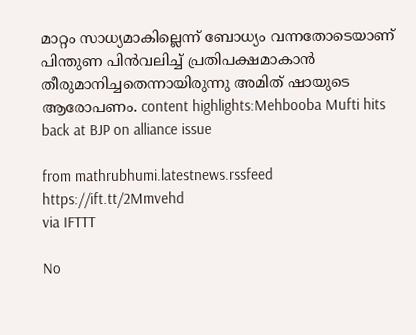മാറ്റം സാധ്യമാകില്ലെന്ന് ബോധ്യം വന്നതോടെയാണ് പിന്തുണ പിൻവലിച്ച് പ്രതിപക്ഷമാകാൻ തീരുമാനിച്ചതെന്നായിരുന്നു അമിത് ഷായുടെ ആരോപണം. content highlights:Mehbooba Mufti hits back at BJP on alliance issue

from mathrubhumi.latestnews.rssfeed https://ift.tt/2Mmvehd
via IFTTT

No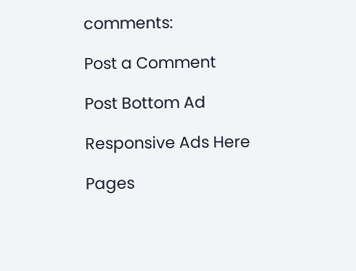comments:

Post a Comment

Post Bottom Ad

Responsive Ads Here

Pages